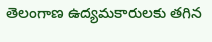తెలంగాణ ఉద్యమకారులకు తగిన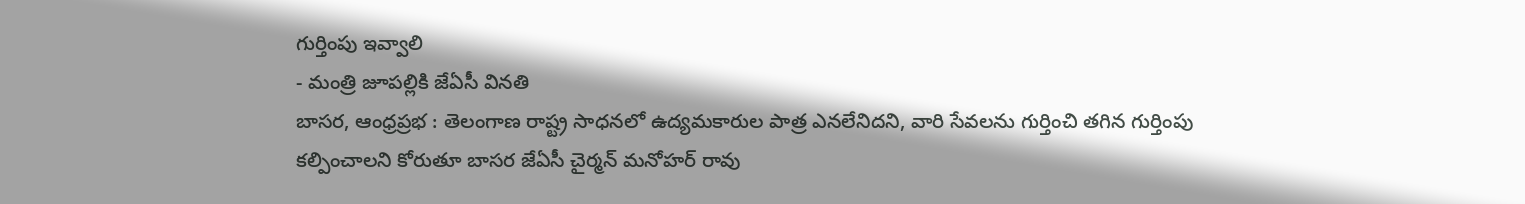గుర్తింపు ఇవ్వాలి
- మంత్రి జూపల్లికి జేఏసీ వినతి
బాసర, ఆంధ్రప్రభ : తెలంగాణ రాష్ట్ర సాధనలో ఉద్యమకారుల పాత్ర ఎనలేనిదని, వారి సేవలను గుర్తించి తగిన గుర్తింపు కల్పించాలని కోరుతూ బాసర జేఏసీ చైర్మన్ మనోహర్ రావు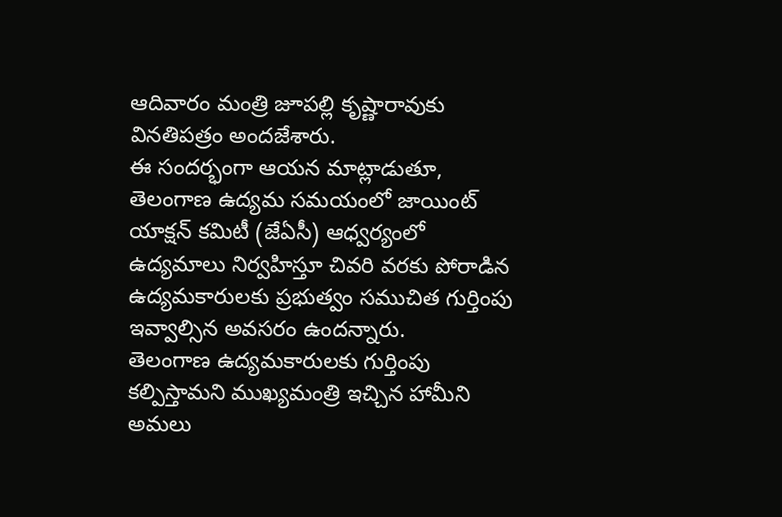ఆదివారం మంత్రి జూపల్లి కృష్ణారావుకు వినతిపత్రం అందజేశారు.
ఈ సందర్భంగా ఆయన మాట్లాడుతూ, తెలంగాణ ఉద్యమ సమయంలో జాయింట్ యాక్షన్ కమిటీ (జేఏసీ) ఆధ్వర్యంలో ఉద్యమాలు నిర్వహిస్తూ చివరి వరకు పోరాడిన ఉద్యమకారులకు ప్రభుత్వం సముచిత గుర్తింపు ఇవ్వాల్సిన అవసరం ఉందన్నారు.
తెలంగాణ ఉద్యమకారులకు గుర్తింపు కల్పిస్తామని ముఖ్యమంత్రి ఇచ్చిన హామీని అమలు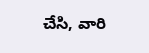చేసి, వారి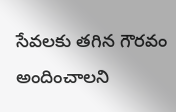సేవలకు తగిన గౌరవం అందించాలని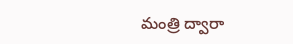మంత్రి ద్వారా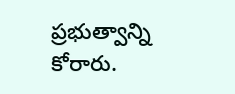ప్రభుత్వాన్ని కోరారు.